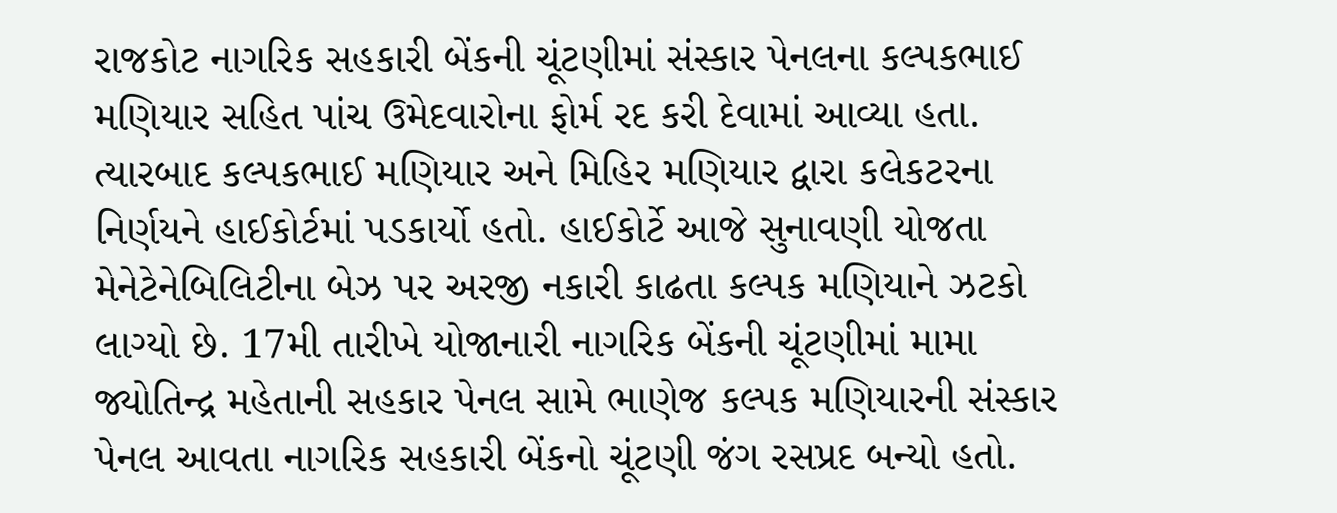રાજકોટ નાગરિક સહકારી બેંકની ચૂંટણીમાં સંસ્કાર પેનલના કલ્પકભાઈ મણિયાર સહિત પાંચ ઉમેદવારોના ફોર્મ રદ કરી દેવામાં આવ્યા હતા. ત્યારબાદ કલ્પકભાઈ મણિયાર અને મિહિર મણિયાર દ્વારા કલેકટરના નિર્ણયને હાઈકોર્ટમાં પડકાર્યો હતો. હાઈકોર્ટે આજે સુનાવણી યોજતા મેનેટેનેબિલિટીના બેઝ પર અરજી નકારી કાઢતા કલ્પક મણિયાને ઝટકો લાગ્યો છે. 17મી તારીખે યોજાનારી નાગરિક બેંકની ચૂંટણીમાં મામા જ્યોતિન્દ્ર મહેતાની સહકાર પેનલ સામે ભાણેજ કલ્પક મણિયારની સંસ્કાર પેનલ આવતા નાગરિક સહકારી બેંકનો ચૂંટણી જંગ રસપ્રદ બન્યો હતો.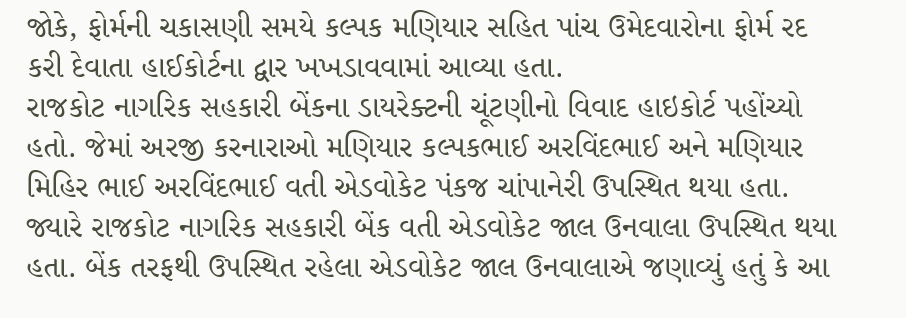જોકે, ફોર્મની ચકાસણી સમયે કલ્પક મણિયાર સહિત પાંચ ઉમેદવારોના ફોર્મ રદ કરી દેવાતા હાઈકોર્ટના દ્વાર ખખડાવવામાં આવ્યા હતા.
રાજકોટ નાગરિક સહકારી બેંકના ડાયરેક્ટની ચૂંટણીનો વિવાદ હાઇકોર્ટ પહોંચ્યો હતો. જેમાં અરજી કરનારાઓ મણિયાર કલ્પકભાઈ અરવિંદભાઈ અને મણિયાર મિહિર ભાઈ અરવિંદભાઈ વતી એડવોકેટ પંકજ ચાંપાનેરી ઉપસ્થિત થયા હતા. જ્યારે રાજકોટ નાગરિક સહકારી બેંક વતી એડવોકેટ જાલ ઉનવાલા ઉપસ્થિત થયા હતા. બેંક તરફથી ઉપસ્થિત રહેલા એડવોકેટ જાલ ઉનવાલાએ જણાવ્યું હતું કે આ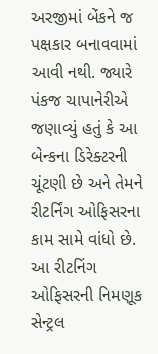અરજીમાં બેંકને જ પક્ષકાર બનાવવામાં આવી નથી. જ્યારે પંકજ ચાપાનેરીએ જણાવ્યું હતું કે આ બેન્કના ડિરેક્ટરની ચૂંટણી છે અને તેમને રીટર્નિંગ ઓફિસરના કામ સામે વાંધો છે. આ રીટનિંગ ઓફિસરની નિમણૂક સેન્ટ્રલ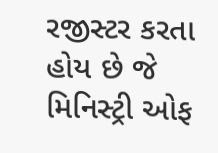રજીસ્ટર કરતા હોય છે જે મિનિસ્ટ્રી ઓફ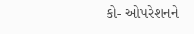કો- ઓપરેશનને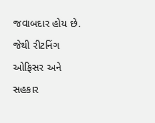જવાબદાર હોય છે. જેથી રીટનિંગ ઓફિસર અને સહકાર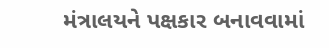મંત્રાલયને પક્ષકાર બનાવવામાં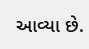આવ્યા છે.